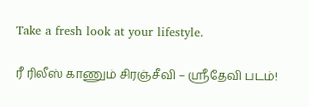Take a fresh look at your lifestyle.

ரீ ரிலீஸ் காணும் சிரஞ்சீவி – ஸ்ரீதேவி படம்!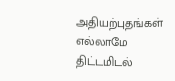அதியற்புதங்கள் எல்லாமே திட்டமிடல்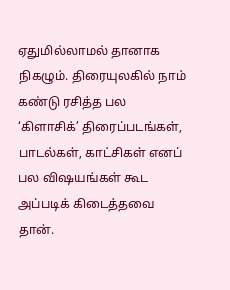ஏதுமில்லாமல் தானாக நிகழும். திரையுலகில் நாம் கண்டு ரசித்த பல ‘கிளாசிக்’ திரைப்படங்கள், பாடல்கள், காட்சிகள் எனப் பல விஷயங்கள் கூட அப்படிக் கிடைத்தவை தான்.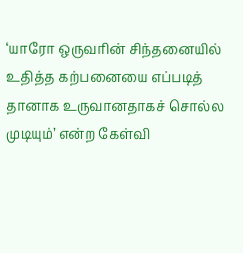‘யாரோ ஒருவரின் சிந்தனையில் உதித்த கற்பனையை எப்படித் தானாக உருவானதாகச் சொல்ல முடியும்’ என்ற கேள்வி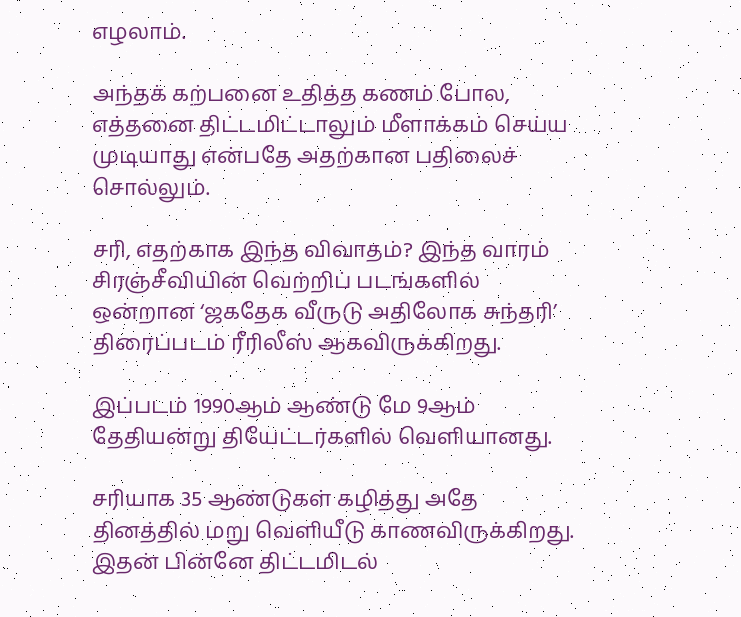எழலாம்.

அந்தக் கற்பனை உதித்த கணம் போல, எத்தனை திட்டமிட்டாலும் மீளாக்கம் செய்ய முடியாது என்பதே அதற்கான பதிலைச் சொல்லும்.

சரி, எதற்காக இந்த விவாதம்? இந்த வாரம் சிரஞ்சீவியின் வெற்றிப் படங்களில் ஒன்றான ‘ஜகதேக வீருடு அதிலோக சுந்தரி’ திரைப்படம் ரீரிலீஸ் ஆகவிருக்கிறது.

இப்படம் 1990ஆம் ஆண்டு மே 9ஆம் தேதியன்று தியேட்டர்களில் வெளியானது.

சரியாக 35 ஆண்டுகள் கழித்து அதே தினத்தில் மறு வெளியீடு காணவிருக்கிறது. இதன் பின்னே திட்டமிடல்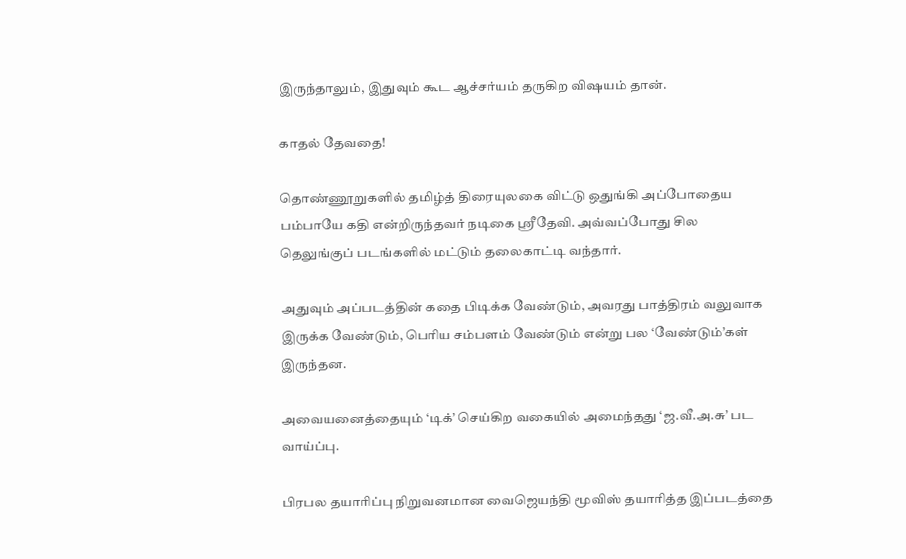இருந்தாலும், இதுவும் கூட ஆச்சர்யம் தருகிற விஷயம் தான்.

காதல் தேவதை!

தொண்ணூறுகளில் தமிழ்த் திரையுலகை விட்டு ஒதுங்கி அப்போதைய பம்பாயே கதி என்றிருந்தவர் நடிகை ஸ்ரீதேவி. அவ்வப்போது சில தெலுங்குப் படங்களில் மட்டும் தலைகாட்டி வந்தார்.

அதுவும் அப்படத்தின் கதை பிடிக்க வேண்டும், அவரது பாத்திரம் வலுவாக இருக்க வேண்டும், பெரிய சம்பளம் வேண்டும் என்று பல ‘வேண்டும்’கள் இருந்தன.

அவையனைத்தையும் ‘டிக்’ செய்கிற வகையில் அமைந்தது ‘ஜ.வீ.அ.சு’ பட வாய்ப்பு.

பிரபல தயாரிப்பு நிறுவனமான வைஜெயந்தி மூவிஸ் தயாரித்த இப்படத்தை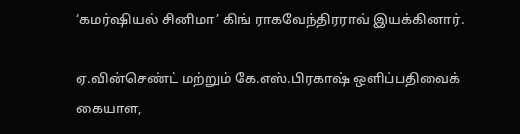‘கமர்ஷியல் சினிமா’ கிங் ராகவேந்திரராவ் இயக்கினார்.

ஏ.வின்செண்ட் மற்றும் கே.எஸ்.பிரகாஷ் ஒளிப்பதிவைக் கையாள,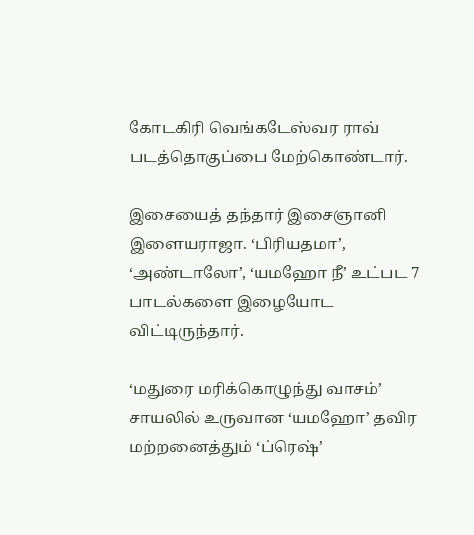கோடகிரி வெங்கடேஸ்வர ராவ் படத்தொகுப்பை மேற்கொண்டார்.

இசையைத் தந்தார் இசைஞானி இளையராஜா. ‘பிரியதமா’, ‘அண்டாலோ’, ‘யமஹோ நீ’ உட்பட 7 பாடல்களை இழையோட விட்டிருந்தார்.

‘மதுரை மரிக்கொழுந்து வாசம்’ சாயலில் உருவான ‘யமஹோ’ தவிர மற்றனைத்தும் ‘ப்ரெஷ்’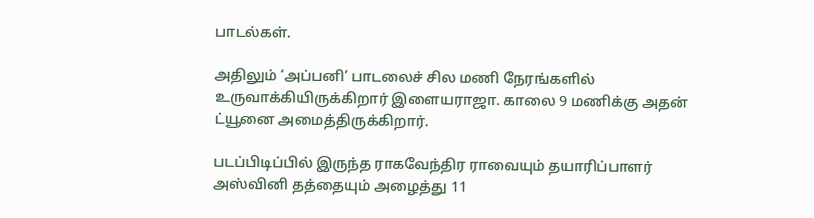பாடல்கள்.

அதிலும் ‘அப்பனி’ பாடலைச் சில மணி நேரங்களில் உருவாக்கியிருக்கிறார் இளையராஜா. காலை 9 மணிக்கு அதன் ட்யூனை அமைத்திருக்கிறார்.

படப்பிடிப்பில் இருந்த ராகவேந்திர ராவையும் தயாரிப்பாளர் அஸ்வினி தத்தையும் அழைத்து 11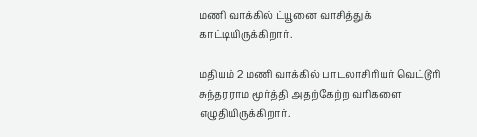மணி வாக்கில் ட்யூனை வாசித்துக் காட்டியிருக்கிறார்.

மதியம் 2 மணி வாக்கில் பாடலாசிரியர் வெட்டூரி சுந்தரராம மூர்த்தி அதற்கேற்ற வரிகளை எழுதியிருக்கிறார்.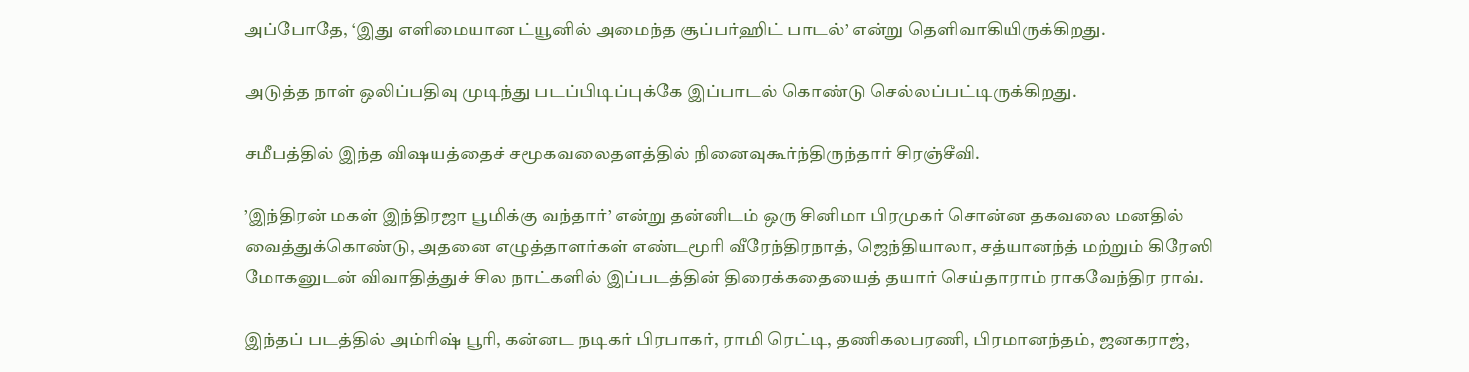அப்போதே, ‘இது எளிமையான ட்யூனில் அமைந்த சூப்பர்ஹிட் பாடல்’ என்று தெளிவாகியிருக்கிறது.

அடுத்த நாள் ஒலிப்பதிவு முடிந்து படப்பிடிப்புக்கே இப்பாடல் கொண்டு செல்லப்பட்டிருக்கிறது.

சமீபத்தில் இந்த விஷயத்தைச் சமூகவலைதளத்தில் நினைவுகூர்ந்திருந்தார் சிரஞ்சீவி.

’இந்திரன் மகள் இந்திரஜா பூமிக்கு வந்தார்’ என்று தன்னிடம் ஒரு சினிமா பிரமுகர் சொன்ன தகவலை மனதில் வைத்துக்கொண்டு, அதனை எழுத்தாளர்கள் எண்டமூரி வீரேந்திரநாத், ஜெந்தியாலா, சத்யானந்த் மற்றும் கிரேஸி மோகனுடன் விவாதித்துச் சில நாட்களில் இப்படத்தின் திரைக்கதையைத் தயார் செய்தாராம் ராகவேந்திர ராவ்.

இந்தப் படத்தில் அம்ரிஷ் பூரி, கன்னட நடிகர் பிரபாகர், ராமி ரெட்டி, தணிகலபரணி, பிரமானந்தம், ஜனகராஜ்,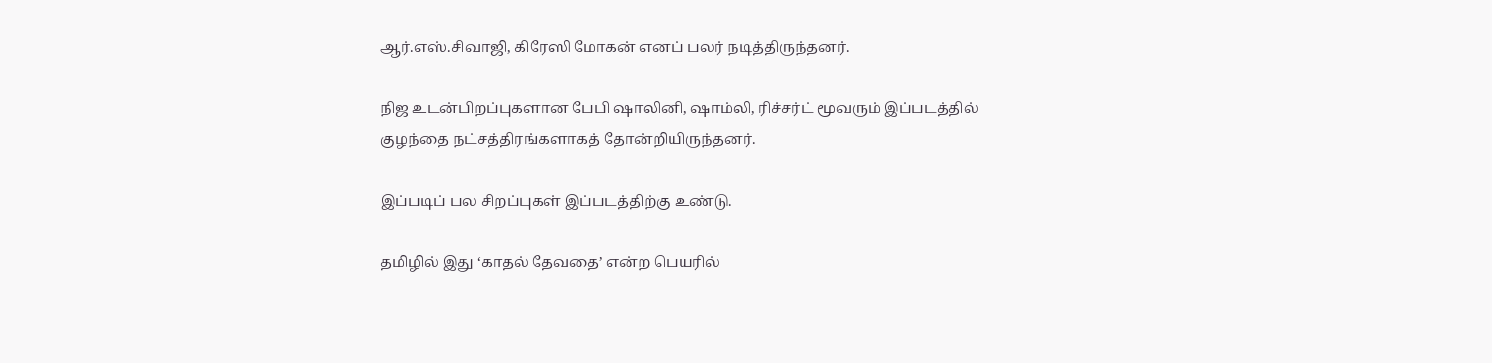ஆர்.எஸ்.சிவாஜி, கிரேஸி மோகன் எனப் பலர் நடித்திருந்தனர்.

நிஜ உடன்பிறப்புகளான பேபி ஷாலினி, ஷாம்லி, ரிச்சர்ட் மூவரும் இப்படத்தில் குழந்தை நட்சத்திரங்களாகத் தோன்றியிருந்தனர்.

இப்படிப் பல சிறப்புகள் இப்படத்திற்கு உண்டு.

தமிழில் இது ‘காதல் தேவதை’ என்ற பெயரில்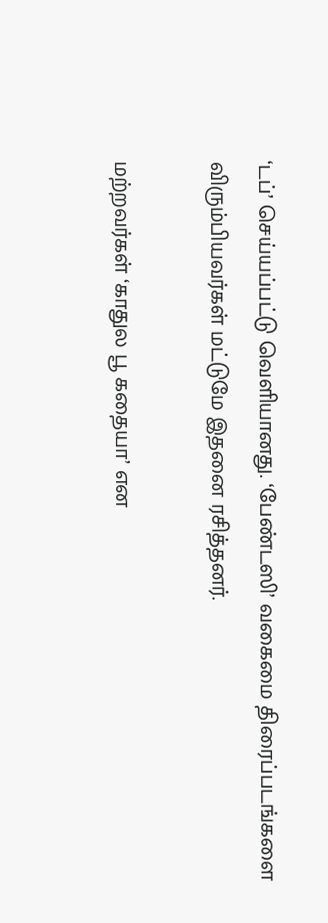‘டப்’ செய்யப்பட்டு வெளியானது. ‘பேண்டஸி’ வகைமை திரைப்படங்களை விரும்பியவர்கள் மட்டுமே இதனை ரசித்தனர்.

மற்றவர்கள் ‘காதுல பூ கதையா’ என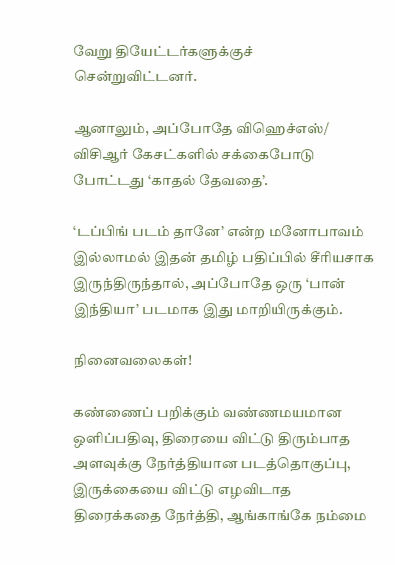வேறு தியேட்டர்களுக்குச் சென்றுவிட்டனர்.

ஆனாலும், அப்போதே விஹெச்எஸ்/ விசிஆர் கேசட்களில் சக்கைபோடு போட்டது ‘காதல் தேவதை’.

‘டப்பிங் படம் தானே’ என்ற மனோபாவம் இல்லாமல் இதன் தமிழ் பதிப்பில் சீரியசாக இருந்திருந்தால், அப்போதே ஒரு ‘பான் இந்தியா’ படமாக இது மாறியிருக்கும்.

நினைவலைகள்!

கண்ணைப் பறிக்கும் வண்ணமயமான ஒளிப்பதிவு, திரையை விட்டு திரும்பாத அளவுக்கு நேர்த்தியான படத்தொகுப்பு, இருக்கையை விட்டு எழவிடாத திரைக்கதை நேர்த்தி, ஆங்காங்கே நம்மை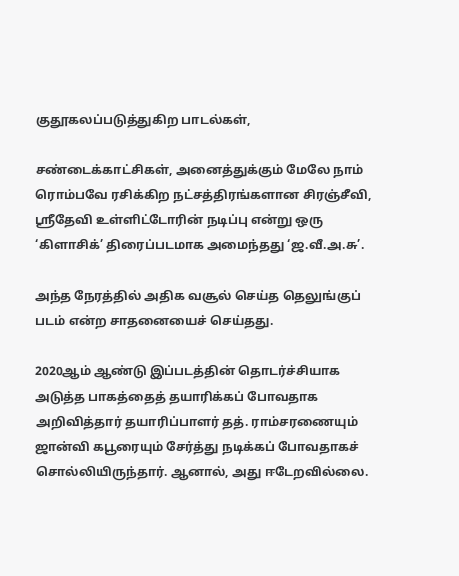குதூகலப்படுத்துகிற பாடல்கள்,

சண்டைக்காட்சிகள், அனைத்துக்கும் மேலே நாம் ரொம்பவே ரசிக்கிற நட்சத்திரங்களான சிரஞ்சீவி, ஸ்ரீதேவி உள்ளிட்டோரின் நடிப்பு என்று ஒரு ‘கிளாசிக்’ திரைப்படமாக அமைந்தது ‘ஜ.வீ.அ.சு’.

அந்த நேரத்தில் அதிக வசூல் செய்த தெலுங்குப் படம் என்ற சாதனையைச் செய்தது.

2020ஆம் ஆண்டு இப்படத்தின் தொடர்ச்சியாக அடுத்த பாகத்தைத் தயாரிக்கப் போவதாக அறிவித்தார் தயாரிப்பாளர் தத். ராம்சரணையும் ஜான்வி கபூரையும் சேர்த்து நடிக்கப் போவதாகச் சொல்லியிருந்தார். ஆனால், அது ஈடேறவில்லை.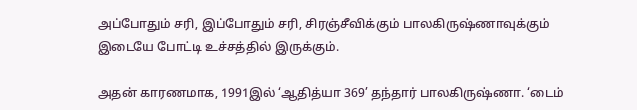அப்போதும் சரி, இப்போதும் சரி, சிரஞ்சீவிக்கும் பாலகிருஷ்ணாவுக்கும் இடையே போட்டி உச்சத்தில் இருக்கும்.

அதன் காரணமாக, 1991இல் ‘ஆதித்யா 369’ தந்தார் பாலகிருஷ்ணா. ‘டைம்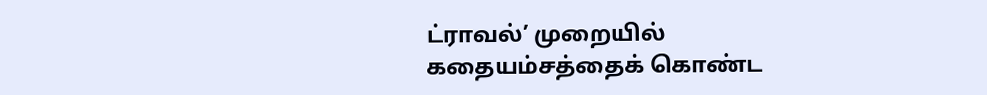ட்ராவல்’ முறையில் கதையம்சத்தைக் கொண்ட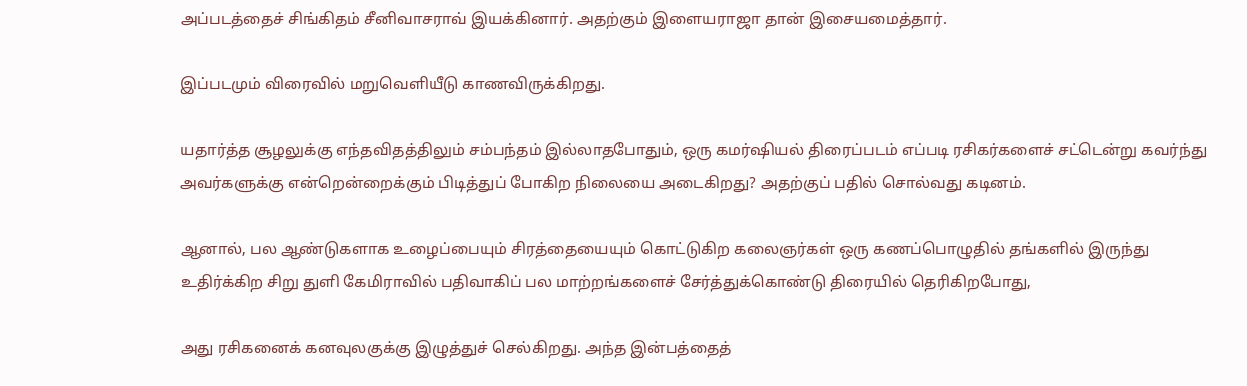அப்படத்தைச் சிங்கிதம் சீனிவாசராவ் இயக்கினார். அதற்கும் இளையராஜா தான் இசையமைத்தார்.

இப்படமும் விரைவில் மறுவெளியீடு காணவிருக்கிறது.

யதார்த்த சூழலுக்கு எந்தவிதத்திலும் சம்பந்தம் இல்லாதபோதும், ஒரு கமர்ஷியல் திரைப்படம் எப்படி ரசிகர்களைச் சட்டென்று கவர்ந்து அவர்களுக்கு என்றென்றைக்கும் பிடித்துப் போகிற நிலையை அடைகிறது? அதற்குப் பதில் சொல்வது கடினம்.

ஆனால், பல ஆண்டுகளாக உழைப்பையும் சிரத்தையையும் கொட்டுகிற கலைஞர்கள் ஒரு கணப்பொழுதில் தங்களில் இருந்து உதிர்க்கிற சிறு துளி கேமிராவில் பதிவாகிப் பல மாற்றங்களைச் சேர்த்துக்கொண்டு திரையில் தெரிகிறபோது,

அது ரசிகனைக் கனவுலகுக்கு இழுத்துச் செல்கிறது. அந்த இன்பத்தைத்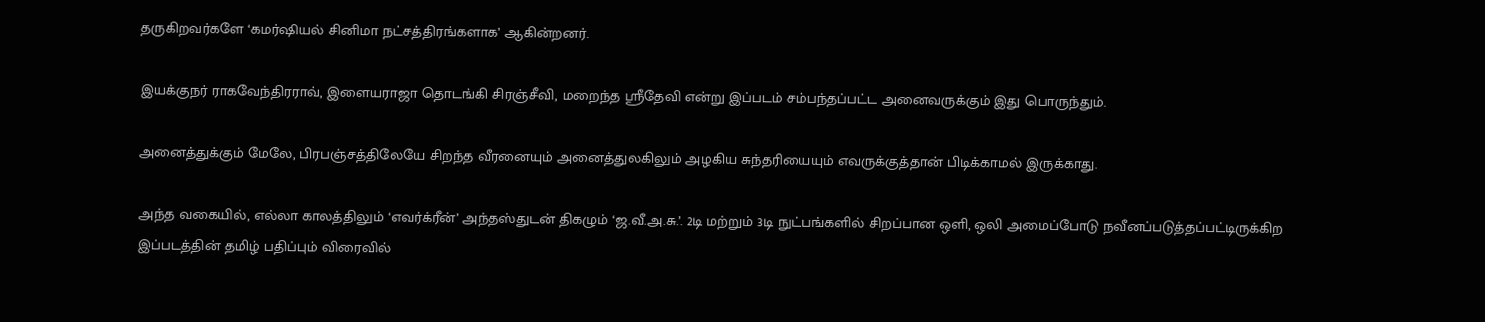தருகிறவர்களே ‘கமர்ஷியல் சினிமா நட்சத்திரங்களாக’ ஆகின்றனர்.

இயக்குநர் ராகவேந்திரராவ், இளையராஜா தொடங்கி சிரஞ்சீவி, மறைந்த ஸ்ரீதேவி என்று இப்படம் சம்பந்தப்பட்ட அனைவருக்கும் இது பொருந்தும்.

அனைத்துக்கும் மேலே, பிரபஞ்சத்திலேயே சிறந்த வீரனையும் அனைத்துலகிலும் அழகிய சுந்தரியையும் எவருக்குத்தான் பிடிக்காமல் இருக்காது.

அந்த வகையில், எல்லா காலத்திலும் ‘எவர்க்ரீன்’ அந்தஸ்துடன் திகழும் ‘ஜ.வீ.அ.சு.’. 2டி மற்றும் 3டி நுட்பங்களில் சிறப்பான ஒளி, ஒலி அமைப்போடு நவீனப்படுத்தப்பட்டிருக்கிற இப்படத்தின் தமிழ் பதிப்பும் விரைவில்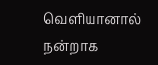வெளியானால் நன்றாக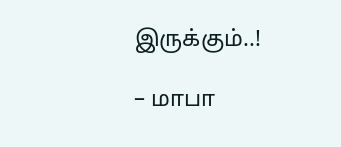இருக்கும்..!

– மாபா